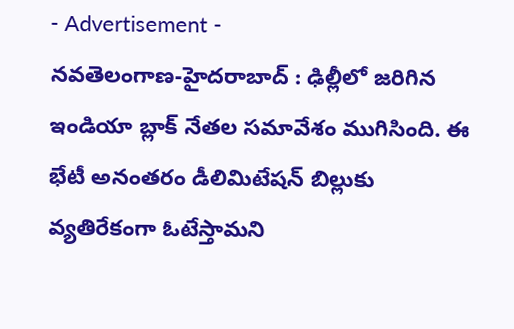- Advertisement -
నవతెలంగాణ-హైదరాబాద్ : ఢిల్లీలో జరిగిన ఇండియా బ్లాక్ నేతల సమావేశం ముగిసింది. ఈ భేటీ అనంతరం డీలిమిటేషన్ బిల్లుకు వ్యతిరేకంగా ఓటేస్తామని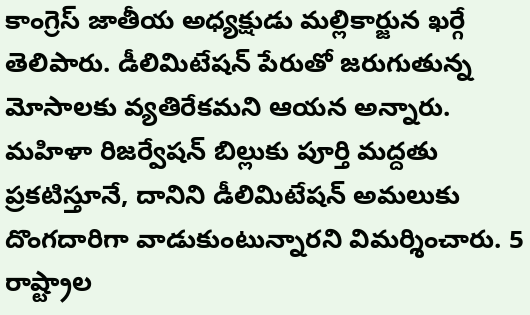కాంగ్రెస్ జాతీయ అధ్యక్షుడు మల్లికార్జున ఖర్గే తెలిపారు. డీలిమిటేషన్ పేరుతో జరుగుతున్న మోసాలకు వ్యతిరేకమని ఆయన అన్నారు. మహిళా రిజర్వేషన్ బిల్లుకు పూర్తి మద్దతు ప్రకటిస్తూనే, దానిని డీలిమిటేషన్ అమలుకు దొంగదారిగా వాడుకుంటున్నారని విమర్శించారు. 5 రాష్ట్రాల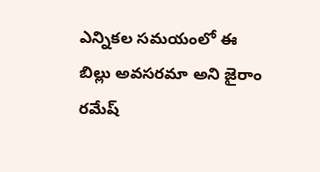ఎన్నికల సమయంలో ఈ బిల్లు అవసరమా అని జైరాం రమేష్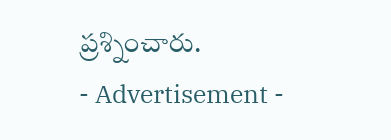ప్రశ్నించారు.
- Advertisement -